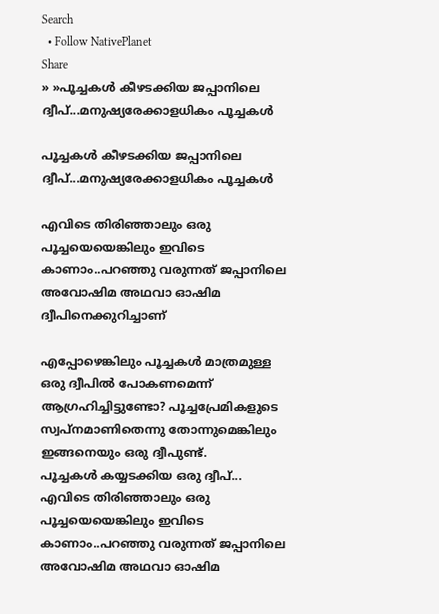Search
  • Follow NativePlanet
Share
» »പൂച്ചകള്‍ കീഴടക്കിയ ജപ്പാനിലെ ദ്വീപ്...മനുഷ്യരേക്കാളധികം പൂച്ചകള്‍

പൂച്ചകള്‍ കീഴടക്കിയ ജപ്പാനിലെ ദ്വീപ്...മനുഷ്യരേക്കാളധികം പൂച്ചകള്‍

എവി‌ടെ തിരിഞ്ഞാലും ഒരു പൂച്ചയെയെങ്കിലും ഇവി‌ടെ കാണാം..പറഞ്ഞു വരുന്നത് ജപ്പാനിലെ അവോഷിമ അഥവാ ഓഷിമ ദ്വീപിനെക്കുറിച്ചാണ്

എപ്പോഴെങ്കിലും പൂച്ചകള്‍ മാത്രമുള്ള ഒരു ദ്വീപില്‍ പോകണമെന്ന് ആഗ്രഹിച്ചിട്ടുണ്ടോ? പൂച്ചപ്രേമികളു‌ടെ സ്വപ്നമാണിതെന്നു തോന്നുമെങ്കിലും ഇങ്ങനെയും ഒരു ദ്വീപുണ്ട്.
പൂച്ചകള്‍ കയ്യ‌ടക്കിയ ഒരു ദ്വീപ്... എവി‌ടെ തിരിഞ്ഞാലും ഒരു പൂച്ചയെയെങ്കിലും ഇവി‌ടെ കാണാം..പറഞ്ഞു വരുന്നത് ജപ്പാനിലെ അവോഷിമ അഥവാ ഓഷിമ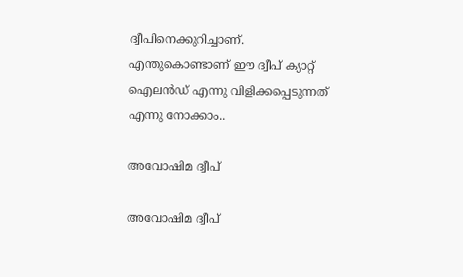ദ്വീപിനെക്കുറിച്ചാണ്. എന്തുകൊണ്ടാണ് ഈ ദ്വീപ് ക്യാറ്റ് ഐലന്‍ഡ് എന്നു വിളിക്കപ്പെടുന്നത് എന്നു നോക്കാം..

അവോഷിമ ദ്വീപ്

അവോഷിമ ദ്വീപ്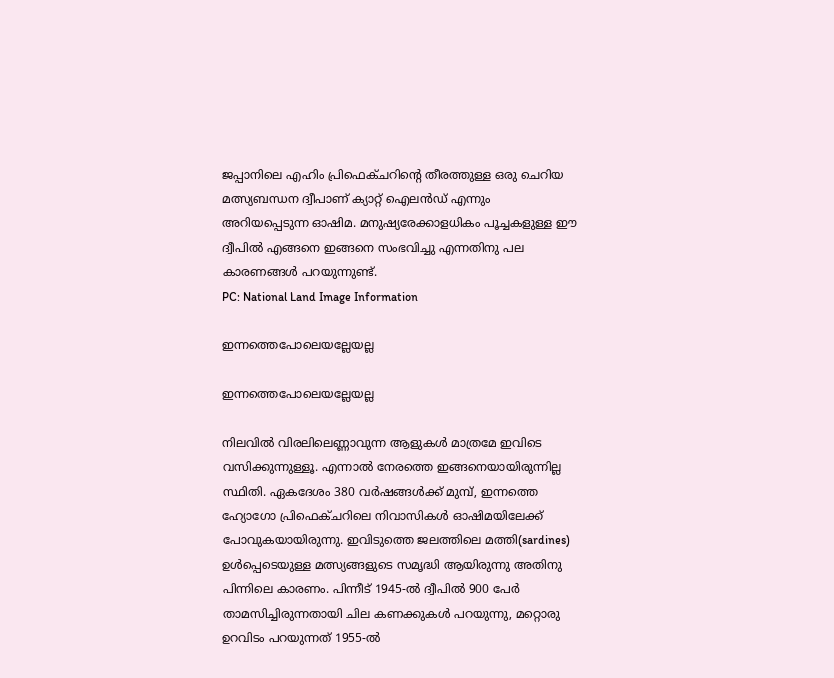ജപ്പാനിലെ എഹിം പ്രിഫെക്ചറിന്റെ തീരത്തുള്ള ഒരു ചെറിയ മത്സ്യബന്ധന ദ്വീപാണ് ക്യാറ്റ് ഐലൻഡ് എന്നും അറിയപ്പെടുന്ന ഓഷിമ. മനുഷ്യരേക്കാളധികം പൂച്ചകളുള്ള ഈ ദ്വീപില്‍ എങ്ങനെ ഇങ്ങനെ സംഭവിച്ചു എന്നതിനു പല കാരണങ്ങള്‍ പറയുന്നുണ്ട്.
PC: National Land Image Information

ഇന്നത്തെപോലെയല്ലേയല്ല

ഇന്നത്തെപോലെയല്ലേയല്ല

നിലവില്‍ വിരലിലെണ്ണാവുന്ന ആളുകള്‍ മാത്രമേ ഇവിടെ വസിക്കുന്നുള്ളൂ. എന്നാല്‍ നേരത്തെ ഇങ്ങനെയായിരുന്നില്ല സ്ഥിതി. ഏകദേശം 380 വർഷങ്ങൾക്ക് മുമ്പ്, ഇന്നത്തെ ഹ്യോഗോ പ്രിഫെക്ചറിലെ നിവാസികൾ ഓഷിമയിലേക്ക് പോവുകയായിരുന്നു. ഇവിടുത്തെ ജലത്തിലെ മത്തി(sardines) ഉള്‍പ്പെടെയുള്ള മത്സ്യങ്ങളുടെ സമൃദ്ധി ആയിരുന്നു അതിനു പിന്നിലെ കാരണം. പിന്നീട് 1945-ൽ ദ്വീപിൽ 900 പേർ താമസിച്ചിരുന്നതായി ചില കണക്കുകള്‍ പറയുന്നു, മറ്റൊരു ഉറവിടം പറയുന്നത് 1955-ൽ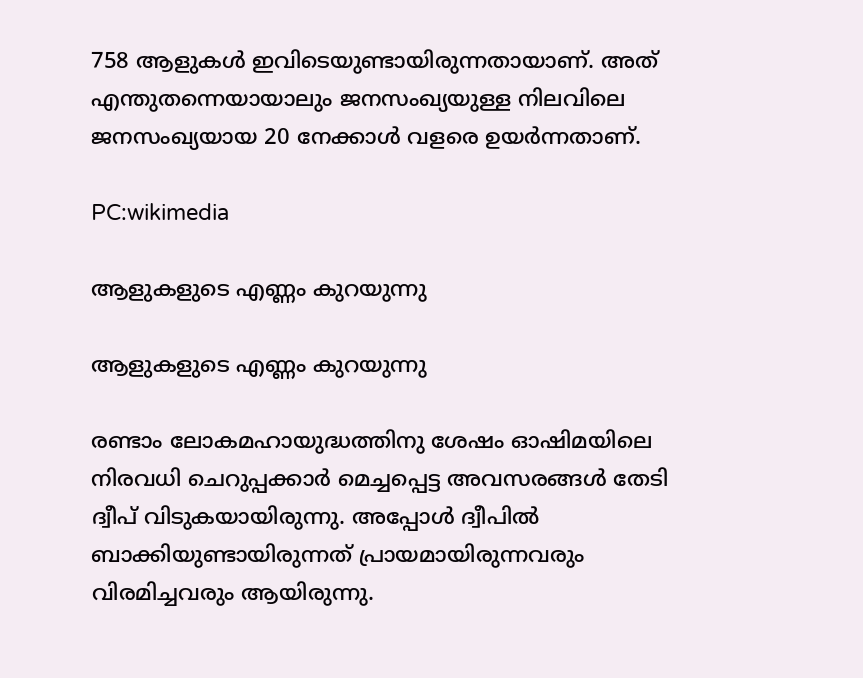758 ആളുകള്‍ ഇവി‌ടെയുണ്ടായിരുന്നതായാണ്. അത് എന്തുതന്നെയായാലും ജനസംഖ്യയുള്ള നിലവിലെ ജനസംഖ്യയായ 20 നേക്കാള്‍ വളരെ ഉയര്‍ന്നതാണ്.

PC:wikimedia

ആളുകളുടെ എണ്ണം കുറയുന്നു

ആളുകളുടെ എണ്ണം കുറയുന്നു

രണ്ടാം ലോകമഹായുദ്ധത്തിനു ശേഷം ഓഷിമയിലെ നിരവധി ചെറുപ്പക്കാർ മെച്ചപ്പെട്ട അവസരങ്ങള്‍ തേടി ദ്വീപ് വി‌ടുകയായിരുന്നു. അപ്പോള്‍ ദ്വീപില്‍ ബാക്കിയുണ്ടായിരുന്നത് പ്രായമായിരുന്നവരും വിരമിച്ചവരും ആയിരുന്നു.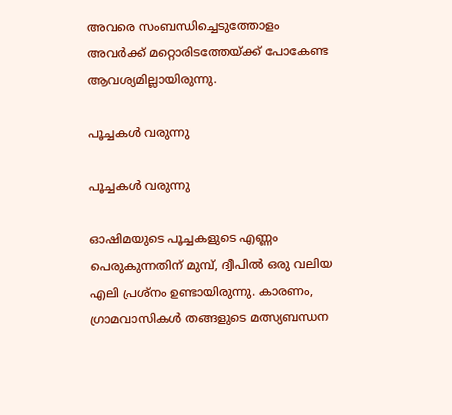അവരെ സംബന്ധിച്ചെടുത്തോളം അവര്‍ക്ക് മറ്റൊരിട‌ത്തേയ്ക്ക് പോകേണ്ട ആവശ്യമില്ലായിരുന്നു.

പൂച്ചകള്‍ വരുന്നു

പൂച്ചകള്‍ വരുന്നു

ഓഷിമയുടെ പൂച്ചകളുടെ എണ്ണം പെരുകുന്നതിന് മുമ്പ്, ദ്വീപിൽ ഒരു വലിയ എലി പ്രശ്നം ഉണ്ടായിരുന്നു. കാരണം, ഗ്രാമവാസികൾ തങ്ങളുടെ മത്സ്യബന്ധന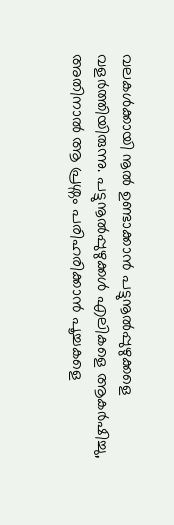വലകൾക്കായി നൂൽ ഉണ്ടാക്കാൻ പട്ടുനൂൽപ്പുഴുക്കളെ വളർത്തിയിരുന്നു. പട്ടുനൂൽപ്പുഴുക്കൾ എലികളെ ആകർഷിച്ചു, അതിനാൽ ആ പ്രശ്നം പരിഹരിക്കാൻ പൂച്ചകളെ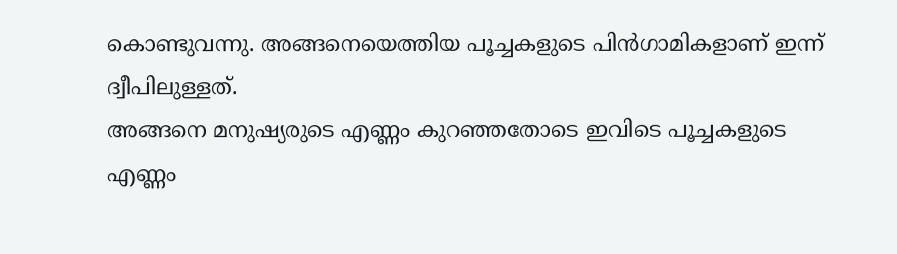കൊണ്ടുവന്നു. അങ്ങനെയെത്തിയ പൂച്ചകളുടെ പിന്‍ഗാമികളാണ് ഇന്ന് ദ്വീപിലുള്ളത്.
അങ്ങനെ മനുഷ്യരുടെ എണ്ണം കുറഞ്ഞതോ‌ടെ ഇവി‌ടെ പൂച്ചകളു‌ടെ എണ്ണം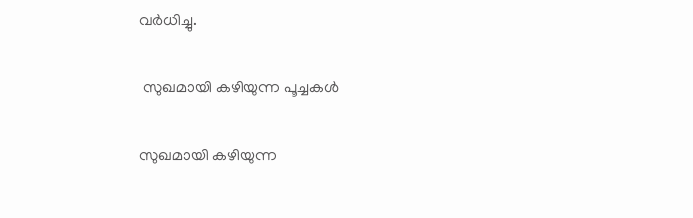വര്‍ധിച്ചു.

 സുഖമായി കഴിയുന്ന പൂച്ചകള്‍

സുഖമായി കഴിയുന്ന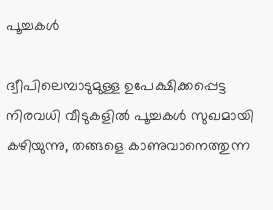പൂച്ചകള്‍

ദ്വീപിലെമ്പാടുമുള്ള ഉപേക്ഷിക്കപ്പെട്ട നിരവധി വീടുകളിൽ പൂച്ചകൾ സുഖമായി കഴിയുന്നു, തങ്ങളെ കാണുവാനെത്തുന്ന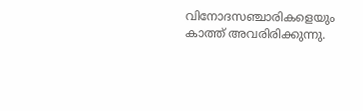വിനോദസഞ്ചാരികളെയും കാത്ത് അവരിരിക്കുന്നു.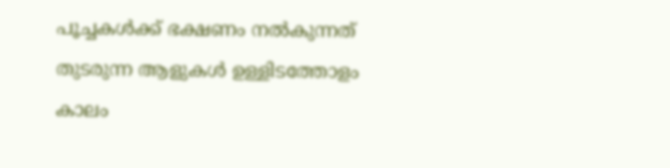പൂച്ചകൾക്ക് ഭക്ഷണം നൽകുന്നത് തുടരുന്ന ആളുകൾ ഉള്ളിടത്തോളം കാലം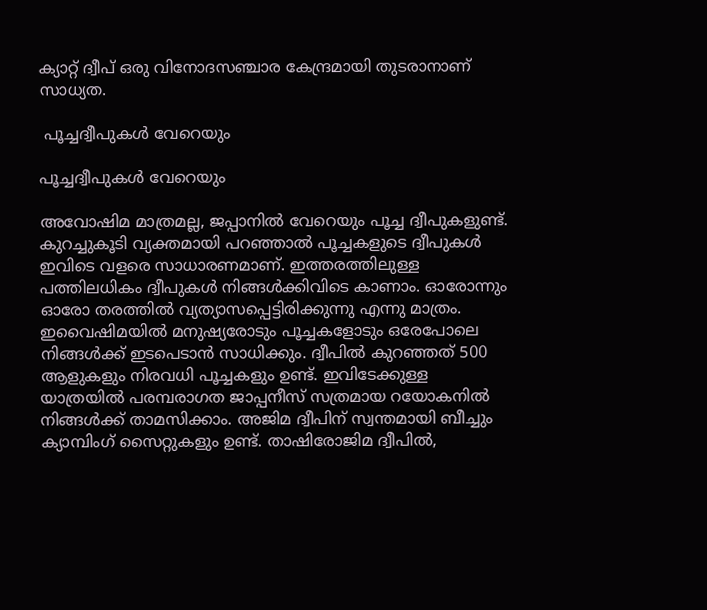ക്യാറ്റ് ദ്വീപ് ഒരു വിനോദസഞ്ചാര കേന്ദ്രമായി തുടരാനാണ് സാധ്യത.

 പൂച്ചദ്വീപുകള്‍ വേറെയും

പൂച്ചദ്വീപുകള്‍ വേറെയും

അവോഷിമ മാത്രമല്ല, ജപ്പാനില്‍ വേറെയും പൂച്ച ദ്വീപുകളുണ്ട്. കുറച്ചുകൂടി വ്യക്തമായി പറഞ്ഞാല്‍ പൂച്ചകളു‌ടെ ദ്വീപുകള്‍ ഇവിടെ വളരെ സാധാരണമാണ്. ഇത്തരത്തിലുള്ള പത്തിലധികം ദ്വീപുകള്‍ നിങ്ങള്‍ക്കിവിടെ കാണാം. ഓരോന്നും ഓരോ തരത്തില്‍ വ്യത്യാസപ്പെ‌ട്ടിരിക്കുന്നു എന്നു മാത്രം. ഇവൈഷിമയില്‍ മനുഷ്യരോടും പൂച്ചകളോ‌ടും ഒരേപോലെ നിങ്ങള്‍ക്ക് ഇടപെടാന്‍ സാധിക്കും. ദ്വീപിൽ കുറഞ്ഞത് 500 ആളുകളും നിരവധി പൂച്ചകളും ഉണ്ട്. ഇവിടേക്കുള്ള യാത്രയില്‍ പരമ്പരാഗത ജാപ്പനീസ് സത്രമായ റയോകനിൽ നിങ്ങൾക്ക് താമസിക്കാം. അജിമ ദ്വീപിന് സ്വന്തമായി ബീച്ചും ക്യാമ്പിംഗ് സൈറ്റുകളും ഉണ്ട്. താഷിരോജിമ ദ്വീപിൽ,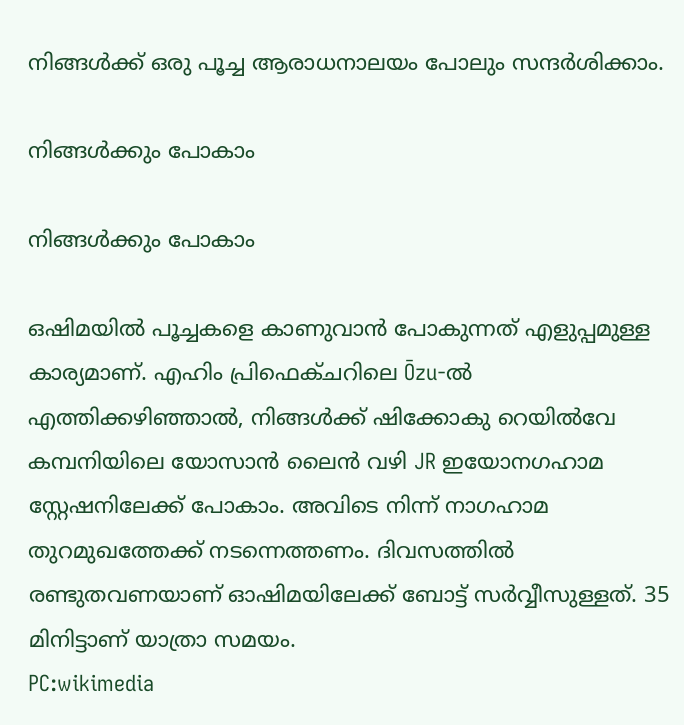നിങ്ങൾക്ക് ഒരു പൂച്ച ആരാധനാലയം പോലും സന്ദർശിക്കാം.

നിങ്ങള്‍ക്കും പോകാം

നിങ്ങള്‍ക്കും പോകാം

ഒഷിമയില്‍ പൂച്ചകളെ കാണുവാന്‍ പോകുന്നത് എളുപ്പമുള്ള കാര്യമാണ്. എഹിം പ്രിഫെക്ചറിലെ Ōzu-ൽ എത്തിക്കഴിഞ്ഞാൽ, നിങ്ങൾക്ക് ഷിക്കോകു റെയിൽവേ കമ്പനിയിലെ യോസാൻ ലൈൻ വഴി JR ഇയോനഗഹാമ സ്റ്റേഷനിലേക്ക് പോകാം. അവിടെ നിന്ന് നാഗഹാമ തുറമുഖത്തേക്ക് ന‌ടന്നെത്തണം. ദിവസത്തിൽ രണ്ടുതവണയാണ് ഓഷിമയിലേക്ക് ബോട്ട് സര്‍വ്വീസുള്ളത്. 35 മിനിട്ടാണ് യാത്രാ സമയം.
PC:wikimedia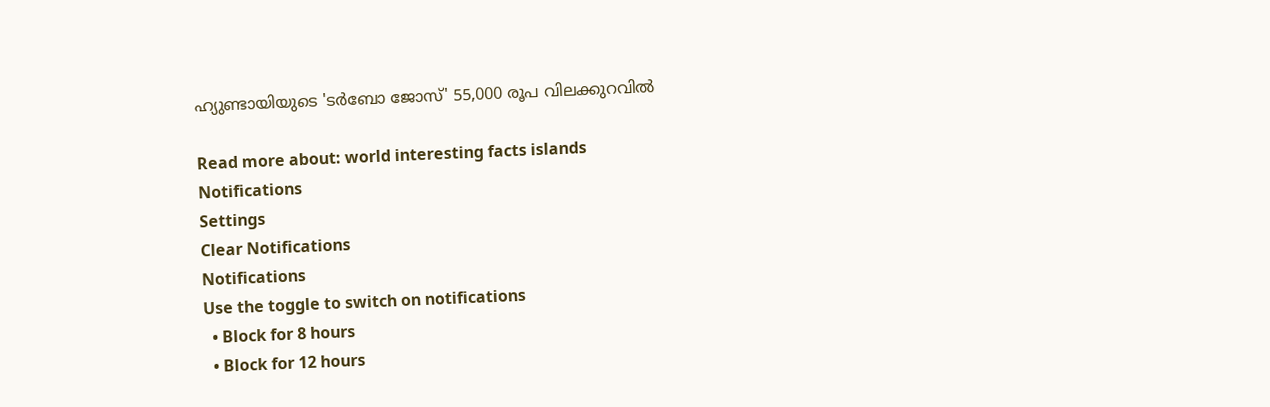ഹ്യുണ്ടായിയുടെ 'ടർബോ ജോസ്' 55,000 രൂപ വിലക്കുറവിൽ

Read more about: world interesting facts islands
Notifications
Settings
Clear Notifications
Notifications
Use the toggle to switch on notifications
  • Block for 8 hours
  • Block for 12 hours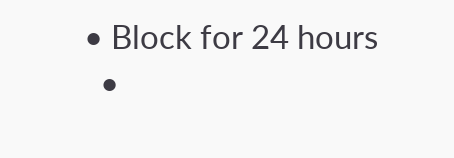• Block for 24 hours
  •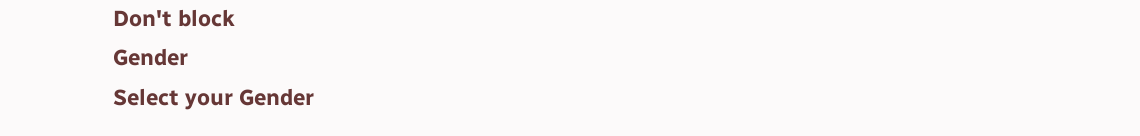Don't block
Gender
Select your Gender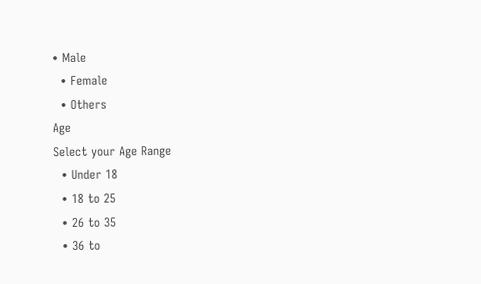• Male
  • Female
  • Others
Age
Select your Age Range
  • Under 18
  • 18 to 25
  • 26 to 35
  • 36 to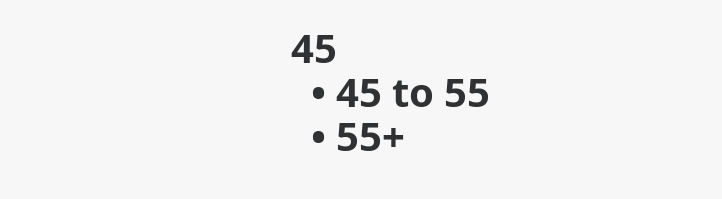45
  • 45 to 55
  • 55+